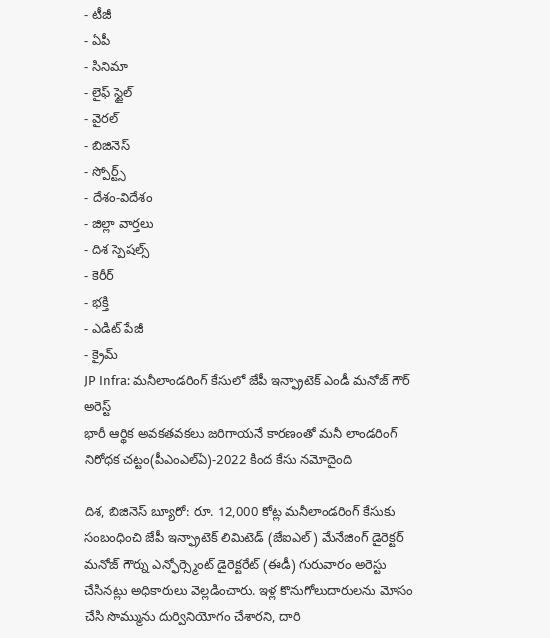- టీజీ
- ఏపీ
- సినిమా
- లైఫ్ స్టైల్
- వైరల్
- బిజినెస్
- స్పోర్ట్స్
- దేశం-విదేశం
- జిల్లా వార్తలు
- దిశ స్పెషల్స్
- కెరీర్
- భక్తి
- ఎడిట్ పేజీ
- క్రైమ్
JP Infra: మనీలాండరింగ్ కేసులో జేపీ ఇన్ఫ్రాటెక్ ఎండీ మనోజ్ గౌర్ అరెస్ట్
భారీ ఆర్థిక అవకతవకలు జరిగాయనే కారణంతో మనీ లాండరింగ్ నిరోధక చట్టం(పీఎంఎల్ఏ)-2022 కింద కేసు నమోదైంది

దిశ, బిజినెస్ బ్యూరో: రూ. 12,000 కోట్ల మనీలాండరింగ్ కేసుకు సంబంధించి జేపీ ఇన్ఫ్రాటెక్ లిమిటెడ్ (జేఐఎల్) మేనేజింగ్ డైరెక్టర్ మనోజ్ గౌర్ను ఎన్ఫోర్స్మెంట్ డైరెక్టరేట్ (ఈడీ) గురువారం అరెస్టు చేసినట్లు అధికారులు వెల్లడించారు. ఇళ్ల కొనుగోలుదారులను మోసం చేసి సొమ్మును దుర్వినియోగం చేశారని, దారి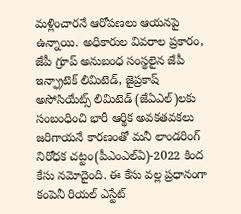మళ్లించారనే ఆరోపణలు ఆయనపై ఉన్నాయి. అధికారుల వివరాల ప్రకారం, జేపీ గ్రూప్ అనుబంధ సంస్థలైన జేపీ ఇన్ఫ్రాటెక్ లిమిటెడ్, జైప్రకాష్ అసోసియేట్స్ లిమిటెడ్ (జేఏఎల్)లకు సంబంధించి భారీ ఆర్థిక అవకతవకలు జరిగాయనే కారణంతో మనీ లాండరింగ్ నిరోధక చట్టం(పీఎంఎల్ఏ)-2022 కింద కేసు నమోదైంది. ఈ కేసు వల్ల ప్రధానంగా కంపెనీ రియల్ ఎస్టేట్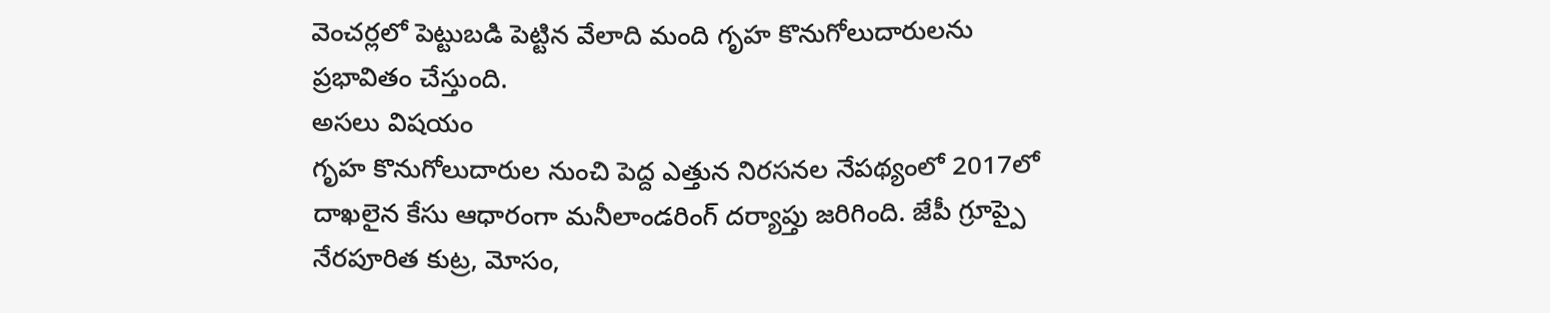వెంచర్లలో పెట్టుబడి పెట్టిన వేలాది మంది గృహ కొనుగోలుదారులను ప్రభావితం చేస్తుంది.
అసలు విషయం
గృహ కొనుగోలుదారుల నుంచి పెద్ద ఎత్తున నిరసనల నేపథ్యంలో 2017లో దాఖలైన కేసు ఆధారంగా మనీలాండరింగ్ దర్యాప్తు జరిగింది. జేపీ గ్రూప్పై నేరపూరిత కుట్ర, మోసం,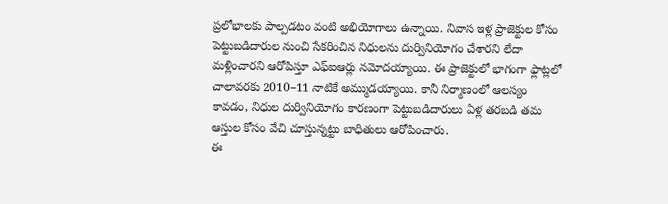ప్రలోభాలకు పాల్పడటం వంటి అభియోగాలు ఉన్నాయి. నివాస ఇళ్ల ప్రాజెక్టుల కోసం పెట్టుబడిదారుల నుంచి సేకరించిన నిధులను దుర్వినియోగం చేశారని లేదా మళ్లించారని ఆరోపిస్తూ ఎఫ్ఐఆర్లు నమోదయ్యాయి. ఈ ప్రాజెక్టులో భాగంగా ఫ్లాట్లలో చాలావరకు 2010–11 నాటికే అమ్ముడయ్యాయి. కానీ నిర్మాణంలో ఆలస్యం కావడం, నిధుల దుర్వినియోగం కారణంగా పెట్టుబడిదారులు ఏళ్ల తరబడి తమ ఆస్తుల కోసం వేచి చూస్తున్నట్టు బాధితులు ఆరోపించారు.
ఈ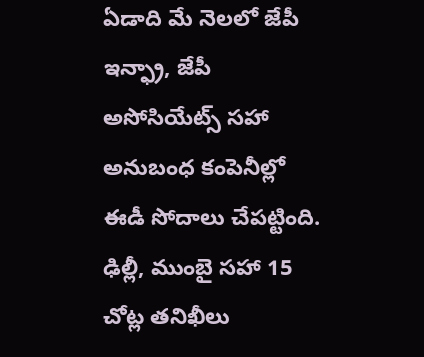ఏడాది మే నెలలో జేపీ ఇన్ఫ్రా, జేపీ అసోసియేట్స్ సహా అనుబంధ కంపెనీల్లో ఈడీ సోదాలు చేపట్టింది. ఢిల్లీ, ముంబై సహా 15 చోట్ల తనిఖీలు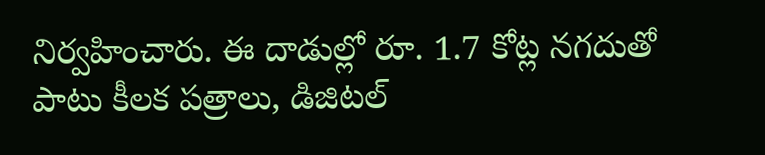నిర్వహించారు. ఈ దాడుల్లో రూ. 1.7 కోట్ల నగదుతో పాటు కీలక పత్రాలు, డిజిటల్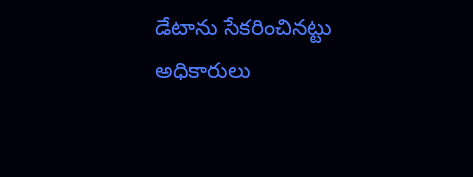డేటాను సేకరించినట్టు అధికారులు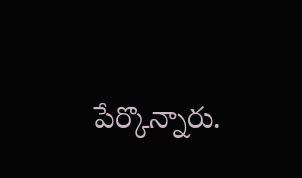పేర్కొన్నారు.